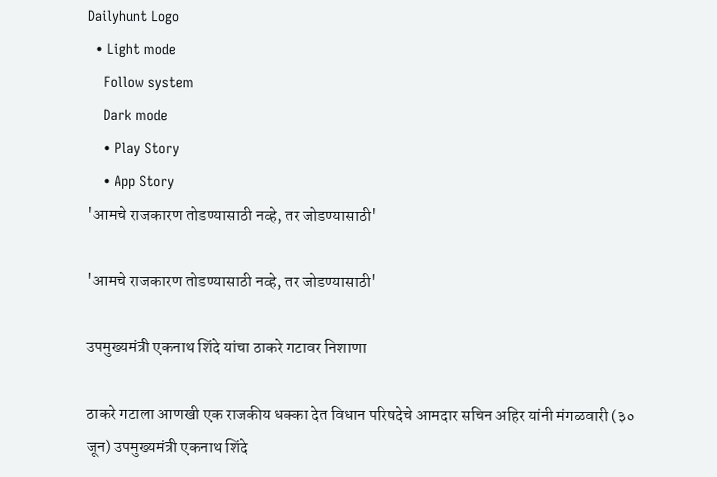Dailyhunt Logo
  • Light mode
    Follow system
    Dark mode
    • Play Story
    • App Story
'आमचे राजकारण तोडण्यासाठी नव्हे, तर जोडण्यासाठी'

'आमचे राजकारण तोडण्यासाठी नव्हे, तर जोडण्यासाठी'

उपमुख्यमंत्री एकनाथ शिंदे यांचा ठाकरे गटावर निशाणा

ठाकरे गटाला आणखी एक राजकीय धक्का देत विधान परिषदेचे आमदार सचिन अहिर यांनी मंगळवारी (३० जून) उपमुख्यमंत्री एकनाथ शिंदे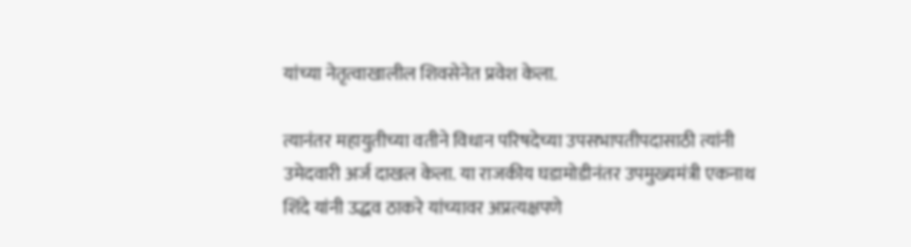यांच्या नेतृत्वाखालील शिवसेनेत प्रवेश केला.

त्यानंतर महायुतीच्या वतीने विधान परिषदेच्या उपसभापतीपदासाठी त्यांनी उमेदवारी अर्ज दाखल केला. या राजकीय घडामोडीनंतर उपमुख्यमंत्री एकनाथ शिंदे यांनी उद्धव ठाकरे यांच्यावर अप्रत्यक्षपणे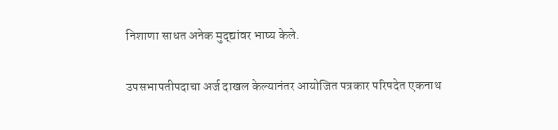निशाणा साधत अनेक मुद्द्यांवर भाष्य केले.

उपसभापतीपदाचा अर्ज दाखल केल्यानंतर आयोजित पत्रकार परिषदेत एकनाथ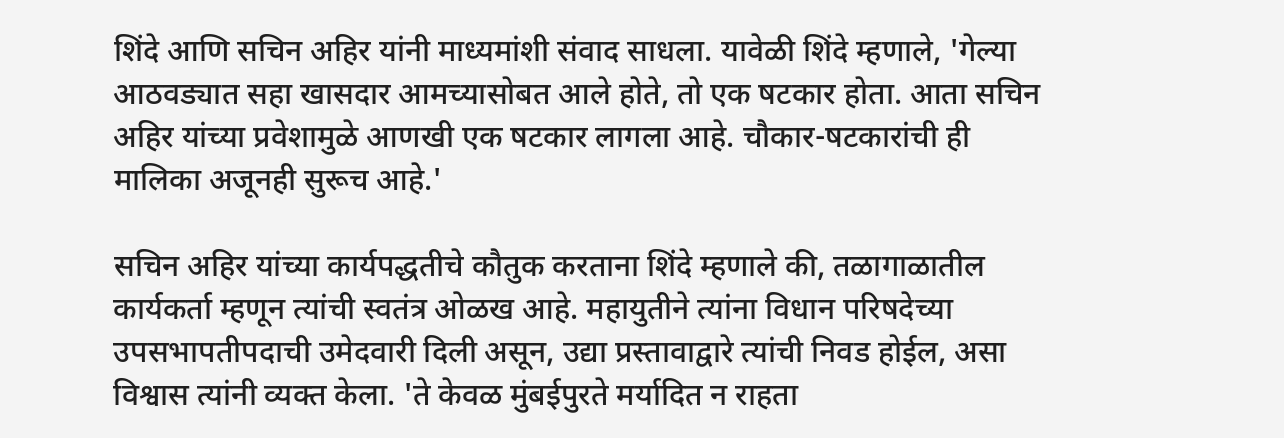शिंदे आणि सचिन अहिर यांनी माध्यमांशी संवाद साधला. यावेळी शिंदे म्हणाले, 'गेल्या आठवड्यात सहा खासदार आमच्यासोबत आले होते, तो एक षटकार होता. आता सचिन अहिर यांच्या प्रवेशामुळे आणखी एक षटकार लागला आहे. चौकार-षटकारांची ही मालिका अजूनही सुरूच आहे.'

सचिन अहिर यांच्या कार्यपद्धतीचे कौतुक करताना शिंदे म्हणाले की, तळागाळातील कार्यकर्ता म्हणून त्यांची स्वतंत्र ओळख आहे. महायुतीने त्यांना विधान परिषदेच्या उपसभापतीपदाची उमेदवारी दिली असून, उद्या प्रस्तावाद्वारे त्यांची निवड होईल, असा विश्वास त्यांनी व्यक्त केला. 'ते केवळ मुंबईपुरते मर्यादित न राहता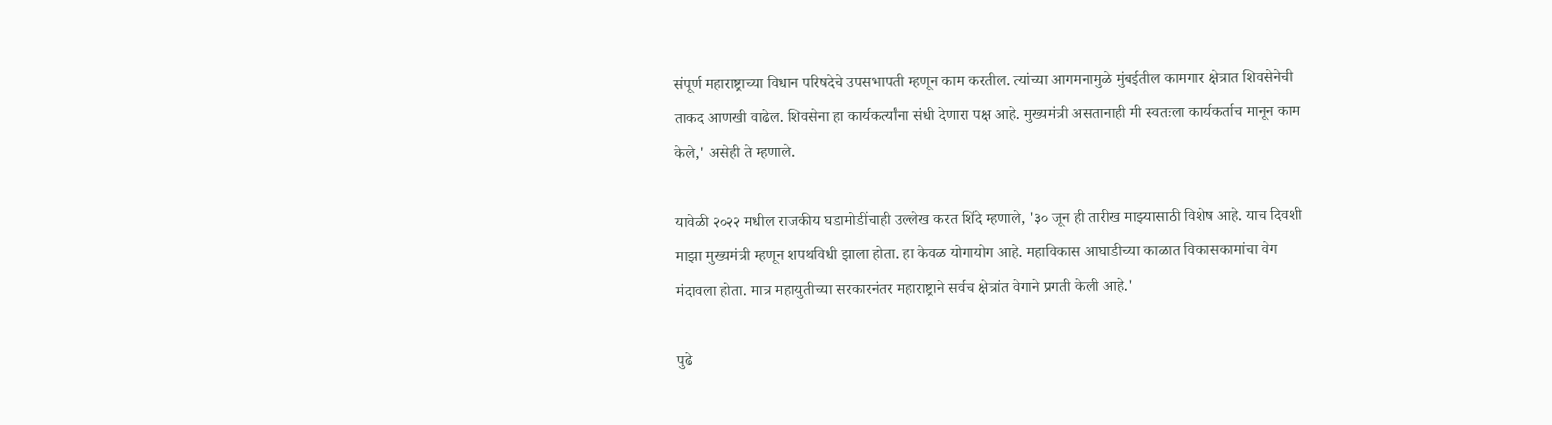संपूर्ण महाराष्ट्राच्या विधान परिषदेचे उपसभापती म्हणून काम करतील. त्यांच्या आगमनामुळे मुंबईतील कामगार क्षेत्रात शिवसेनेची ताकद आणखी वाढेल. शिवसेना हा कार्यकर्त्यांना संधी देणारा पक्ष आहे. मुख्यमंत्री असतानाही मी स्वतःला कार्यकर्ताच मानून काम केले,' असेही ते म्हणाले.

यावेळी २०२२ मधील राजकीय घडामोडींचाही उल्लेख करत शिंदे म्हणाले, '३० जून ही तारीख माझ्यासाठी विशेष आहे. याच दिवशी माझा मुख्यमंत्री म्हणून शपथविधी झाला होता. हा केवळ योगायोग आहे. महाविकास आघाडीच्या काळात विकासकामांचा वेग मंदावला होता. मात्र महायुतीच्या सरकारनंतर महाराष्ट्राने सर्वच क्षेत्रांत वेगाने प्रगती केली आहे.'

पुढे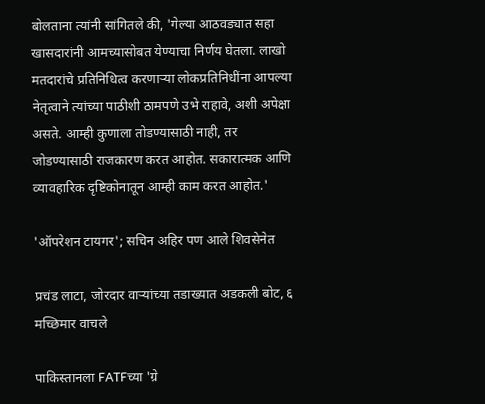बोलताना त्यांनी सांगितले की, 'गेल्या आठवड्यात सहा खासदारांनी आमच्यासोबत येण्याचा निर्णय घेतला. लाखो मतदारांचे प्रतिनिधित्व करणाऱ्या लोकप्रतिनिधींना आपल्या नेतृत्वाने त्यांच्या पाठीशी ठामपणे उभे राहावे, अशी अपेक्षा असते. आम्ही कुणाला तोडण्यासाठी नाही, तर जोडण्यासाठी राजकारण करत आहोत. सकारात्मक आणि व्यावहारिक दृष्टिकोनातून आम्ही काम करत आहोत.'

'ऑपरेशन टायगर'; सचिन अहिर पण आले शिवसेनेत

प्रचंड लाटा, जोरदार वाऱ्यांच्या तडाख्यात अडकली बोट, ६ मच्छिमार वाचले

पाकिस्तानला FATFच्या 'ग्रे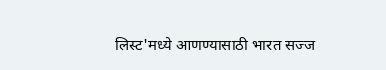लिस्ट'मध्ये आणण्यासाठी भारत सज्ज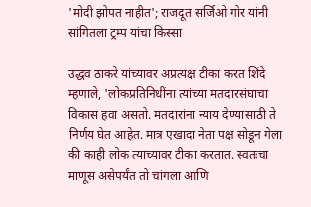'मोदी झोपत नाहीत'; राजदूत सर्जिओ गोर यांनी सांगितला ट्रम्प यांचा किस्सा

उद्धव ठाकरे यांच्यावर अप्रत्यक्ष टीका करत शिंदे म्हणाले, 'लोकप्रतिनिधींना त्यांच्या मतदारसंघाचा विकास हवा असतो. मतदारांना न्याय देण्यासाठी ते निर्णय घेत आहेत. मात्र एखादा नेता पक्ष सोडून गेला की काही लोक त्याच्यावर टीका करतात. स्वतःचा माणूस असेपर्यंत तो चांगला आणि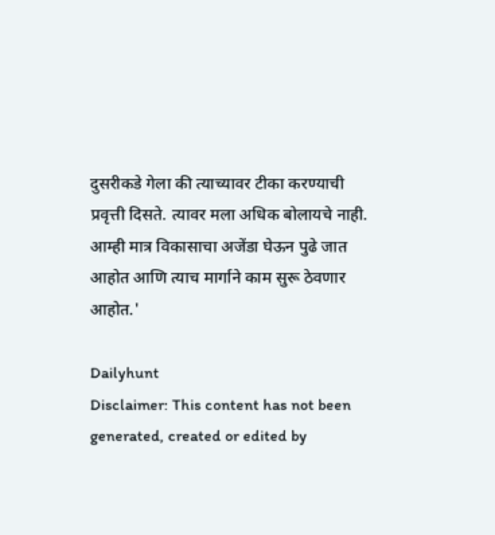दुसरीकडे गेला की त्याच्यावर टीका करण्याची प्रवृत्ती दिसते. त्यावर मला अधिक बोलायचे नाही. आम्ही मात्र विकासाचा अजेंडा घेऊन पुढे जात आहोत आणि त्याच मार्गाने काम सुरू ठेवणार आहोत.'

Dailyhunt
Disclaimer: This content has not been generated, created or edited by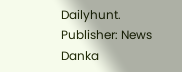Dailyhunt. Publisher: News Danka